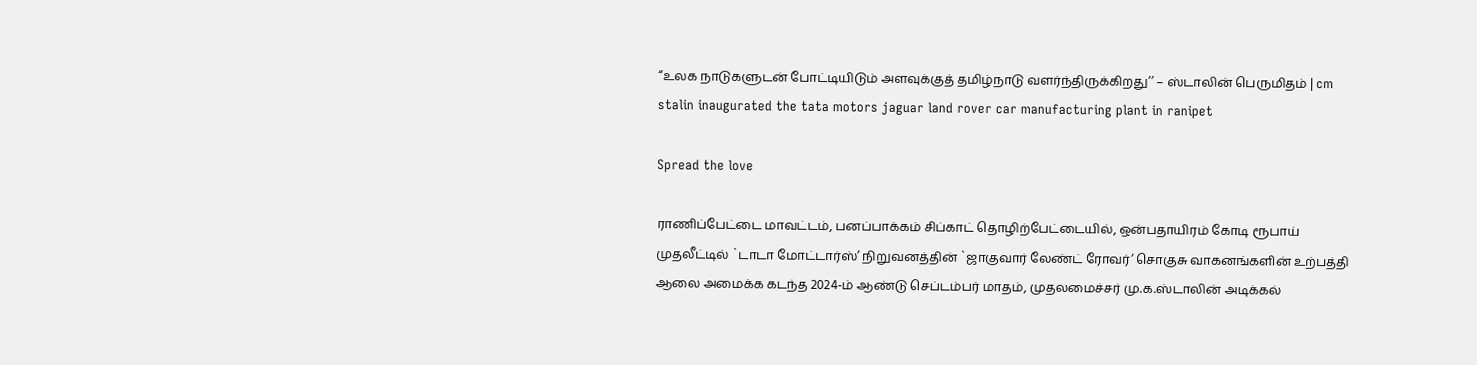“உலக நாடுகளுடன் போட்டியிடும் அளவுக்குத் தமிழ்நாடு வளர்ந்திருக்கிறது’’ – ஸ்டாலின் பெருமிதம் | cm stalin inaugurated the tata motors jaguar land rover car manufacturing plant in ranipet

Spread the love

ராணிப்பேட்டை மாவட்டம், பனப்பாக்கம் சிப்காட் தொழிற்பேட்டையில், ஒன்பதாயிரம் கோடி ரூபாய் முதலீட்டில் `டாடா மோட்டார்ஸ்’ நிறுவனத்தின் `ஜாகுவார் லேண்ட் ரோவர்’ சொகுசு வாகனங்களின் உற்பத்தி ஆலை அமைக்க கடந்த 2024-ம் ஆண்டு செப்டம்பர் மாதம், முதலமைச்சர் மு.க.ஸ்டாலின் அடிக்கல்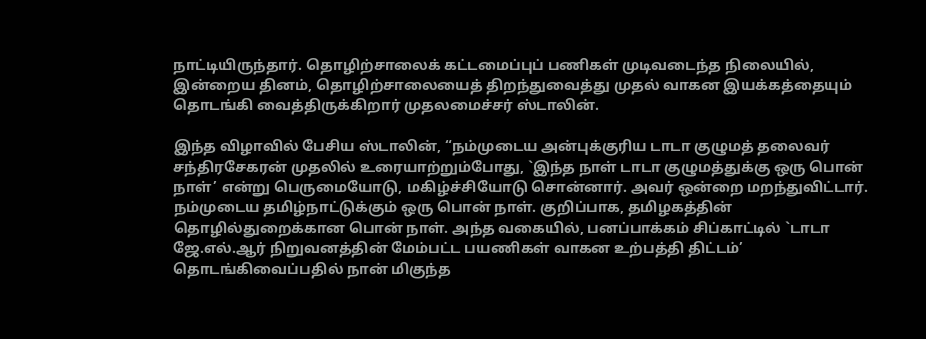நாட்டியிருந்தார். தொழிற்சாலைக் கட்டமைப்புப் பணிகள் முடிவடைந்த நிலையில், இன்றைய தினம், தொழிற்சாலையைத் திறந்துவைத்து முதல் வாகன இயக்கத்தையும் தொடங்கி வைத்திருக்கிறார் முதலமைச்சர் ஸ்டாலின்.

இந்த விழாவில் பேசிய ஸ்டாலின், “நம்முடைய அன்புக்குரிய டாடா குழுமத் தலைவர் சந்திரசேகரன் முதலில் உரையாற்றும்போது, `இந்த நாள் டாடா குழுமத்துக்கு ஒரு பொன் நாள்’ என்று பெருமையோடு, மகிழ்ச்சியோடு சொன்னார். அவர் ஒன்றை மறந்துவிட்டார். நம்முடைய தமிழ்நாட்டுக்கும் ஒரு பொன் நாள். குறிப்பாக, தமிழகத்தின் தொழில்துறைக்கான பொன் நாள். அந்த வகையில், பனப்பாக்கம் சிப்காட்டில் `டாடா ஜே.எல்.ஆர் நிறுவனத்தின் மேம்பட்ட பயணிகள் வாகன உற்பத்தி திட்டம்’ தொடங்கிவைப்பதில் நான் மிகுந்த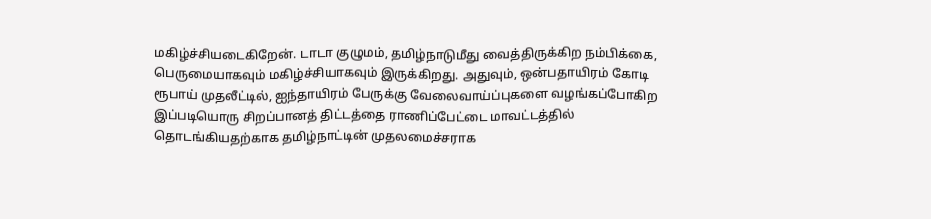மகிழ்ச்சியடைகிறேன். டாடா குழுமம், தமிழ்நாடுமீது வைத்திருக்கிற நம்பிக்கை, பெருமையாகவும் மகிழ்ச்சியாகவும் இருக்கிறது. அதுவும், ஒன்பதாயிரம் கோடி ரூபாய் முதலீட்டில், ஐந்தாயிரம் பேருக்கு வேலைவாய்ப்புகளை வழங்கப்போகிற இப்படியொரு சிறப்பானத் திட்டத்தை ராணிப்பேட்டை மாவட்டத்தில் தொடங்கியதற்காக தமிழ்நாட்டின் முதலமைச்சராக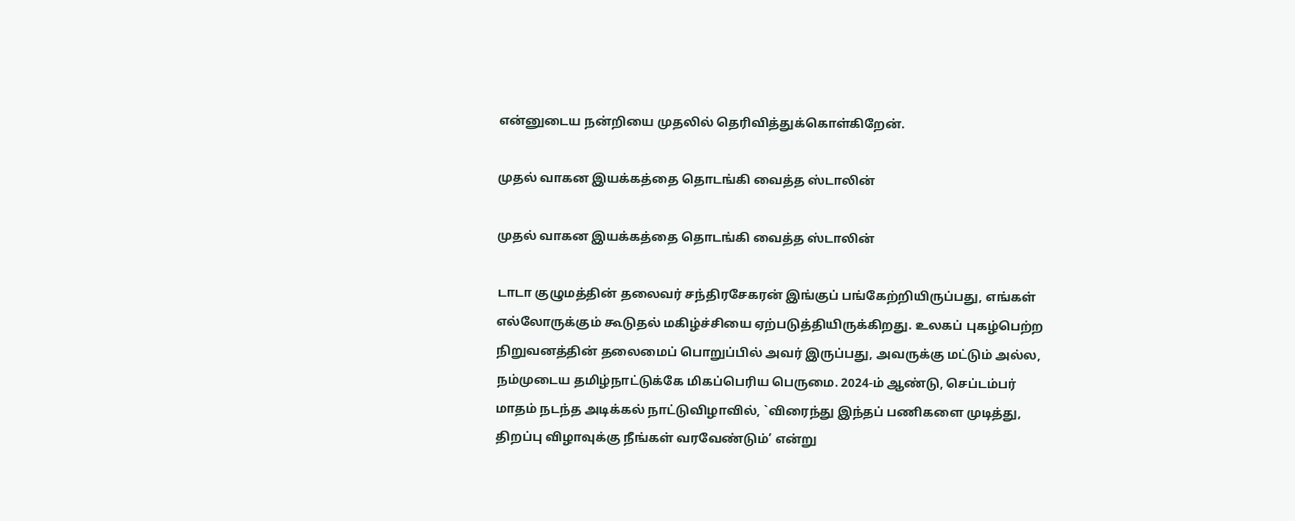என்னுடைய நன்றியை முதலில் தெரிவித்துக்கொள்கிறேன்.

முதல் வாகன இயக்கத்தை தொடங்கி வைத்த ஸ்டாலின்

முதல் வாகன இயக்கத்தை தொடங்கி வைத்த ஸ்டாலின்

டாடா குழுமத்தின் தலைவர் சந்திரசேகரன் இங்குப் பங்கேற்றியிருப்பது, எங்கள் எல்லோருக்கும் கூடுதல் மகிழ்ச்சியை ஏற்படுத்தியிருக்கிறது. உலகப் புகழ்பெற்ற நிறுவனத்தின் தலைமைப் பொறுப்பில் அவர் இருப்பது, அவருக்கு மட்டும் அல்ல, நம்முடைய தமிழ்நாட்டுக்கே மிகப்பெரிய பெருமை. 2024-ம் ஆண்டு, செப்டம்பர் மாதம் நடந்த அடிக்கல் நாட்டுவிழாவில், `விரைந்து இந்தப் பணிகளை முடித்து, திறப்பு விழாவுக்கு நீங்கள் வரவேண்டும்’ என்று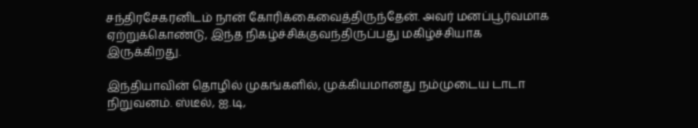சந்திரசேகரனிடம் நான் கோரிக்கைவைத்திருந்தேன். அவர் மனப்பூர்வமாக ஏற்றுக்கொண்டு, இந்த நிகழ்ச்சிக்குவந்திருப்பது மகிழ்ச்சியாக இருக்கிறது.

இந்தியாவின் தொழில் முகங்களில், முக்கியமானது நம்முடைய டாடா நிறுவனம். ஸ்டீல், ஐ.டி,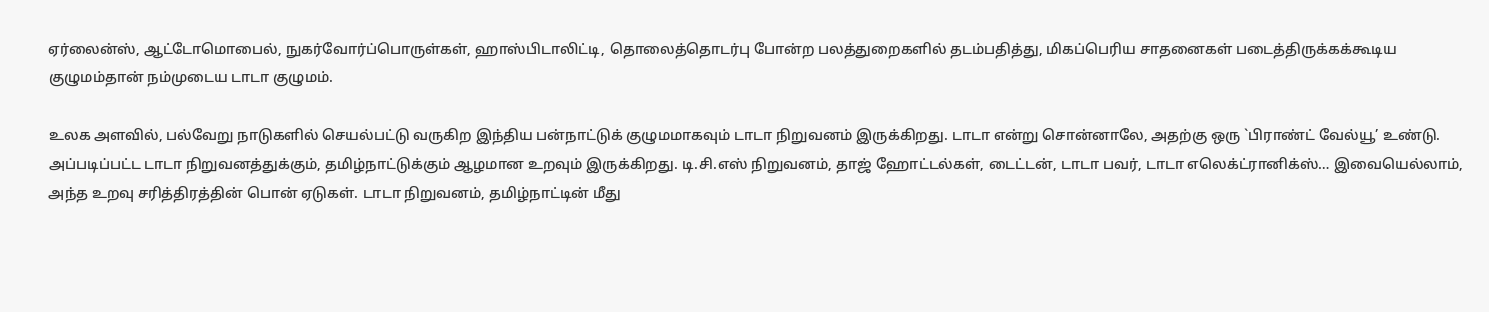ஏர்லைன்ஸ், ஆட்டோமொபைல், நுகர்வோர்ப்பொருள்கள், ஹாஸ்பிடாலிட்டி, தொலைத்தொடர்பு போன்ற பலத்துறைகளில் தடம்பதித்து, மிகப்பெரிய சாதனைகள் படைத்திருக்கக்கூடிய குழுமம்தான் நம்முடைய டாடா குழுமம்.

உலக அளவில், பல்வேறு நாடுகளில் செயல்பட்டு வருகிற இந்திய பன்நாட்டுக் குழுமமாகவும் டாடா நிறுவனம் இருக்கிறது. டாடா என்று சொன்னாலே, அதற்கு ஒரு `பிராண்ட் வேல்யூ’ உண்டு. அப்படிப்பட்ட டாடா நிறுவனத்துக்கும், தமிழ்நாட்டுக்கும் ஆழமான உறவும் இருக்கிறது. டி.சி.எஸ் நிறுவனம், தாஜ் ஹோட்டல்கள், டைட்டன், டாடா பவர், டாடா எலெக்ட்ரானிக்ஸ்… இவையெல்லாம், அந்த உறவு சரித்திரத்தின் பொன் ஏடுகள். டாடா நிறுவனம், தமிழ்நாட்டின் மீது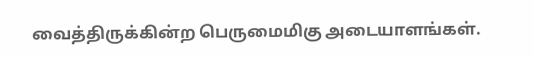வைத்திருக்கின்ற பெருமைமிகு அடையாளங்கள்.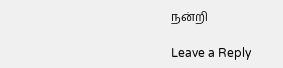நன்றி

Leave a Reply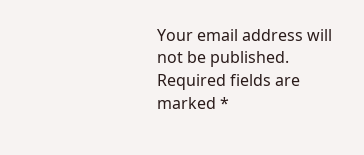Your email address will not be published. Required fields are marked *